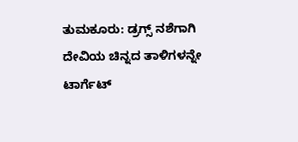ತುಮಕೂರು: ಡ್ರಗ್ಸ್ ನಶೆಗಾಗಿ ದೇವಿಯ ಚಿನ್ನದ ತಾಳಿಗಳನ್ನೇ ಟಾರ್ಗೆಟ್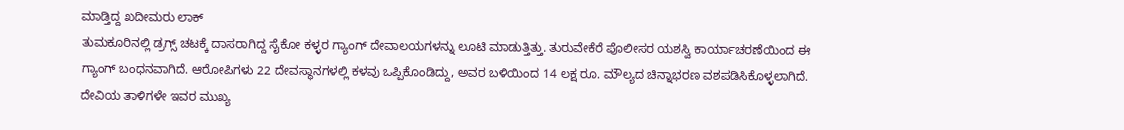ಮಾಡ್ತಿದ್ದ ಖದೀಮರು ಲಾಕ್
ತುಮಕೂರಿನಲ್ಲಿ ಡ್ರಗ್ಸ್ ಚಟಕ್ಕೆ ದಾಸರಾಗಿದ್ದ ಸೈಕೋ ಕಳ್ಳರ ಗ್ಯಾಂಗ್ ದೇವಾಲಯಗಳನ್ನು ಲೂಟಿ ಮಾಡುತ್ತಿತ್ತು. ತುರುವೇಕೆರೆ ಪೊಲೀಸರ ಯಶಸ್ವಿ ಕಾರ್ಯಾಚರಣೆಯಿಂದ ಈ ಗ್ಯಾಂಗ್ ಬಂಧನವಾಗಿದೆ. ಆರೋಪಿಗಳು 22 ದೇವಸ್ಥಾನಗಳಲ್ಲಿ ಕಳವು ಒಪ್ಪಿಕೊಂಡಿದ್ದು, ಅವರ ಬಳಿಯಿಂದ 14 ಲಕ್ಷ ರೂ. ಮೌಲ್ಯದ ಚಿನ್ನಾಭರಣ ವಶಪಡಿಸಿಕೊಳ್ಳಲಾಗಿದೆ. ದೇವಿಯ ತಾಳಿಗಳೇ ಇವರ ಮುಖ್ಯ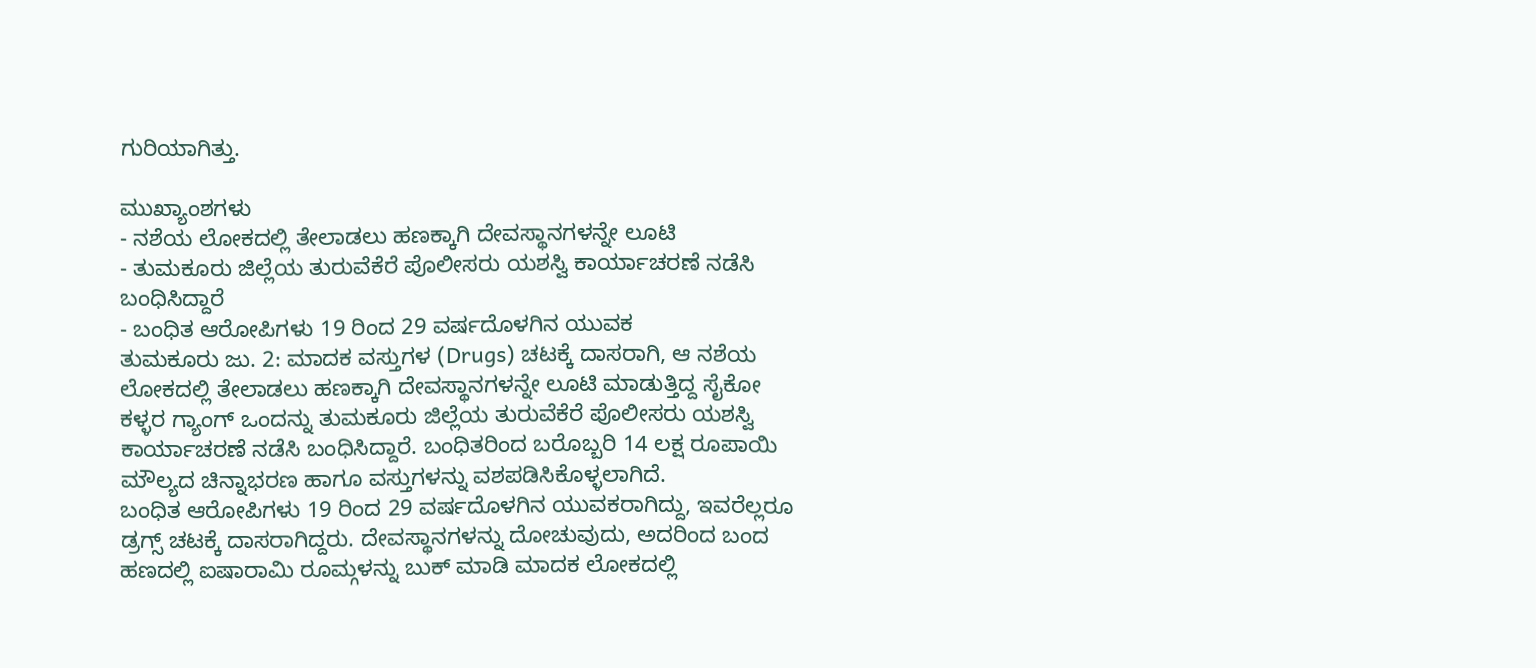ಗುರಿಯಾಗಿತ್ತು.

ಮುಖ್ಯಾಂಶಗಳು
- ನಶೆಯ ಲೋಕದಲ್ಲಿ ತೇಲಾಡಲು ಹಣಕ್ಕಾಗಿ ದೇವಸ್ಥಾನಗಳನ್ನೇ ಲೂಟಿ
- ತುಮಕೂರು ಜಿಲ್ಲೆಯ ತುರುವೆಕೆರೆ ಪೊಲೀಸರು ಯಶಸ್ವಿ ಕಾರ್ಯಾಚರಣೆ ನಡೆಸಿ ಬಂಧಿಸಿದ್ದಾರೆ
- ಬಂಧಿತ ಆರೋಪಿಗಳು 19 ರಿಂದ 29 ವರ್ಷದೊಳಗಿನ ಯುವಕ
ತುಮಕೂರು ಜು. 2: ಮಾದಕ ವಸ್ತುಗಳ (Drugs) ಚಟಕ್ಕೆ ದಾಸರಾಗಿ, ಆ ನಶೆಯ ಲೋಕದಲ್ಲಿ ತೇಲಾಡಲು ಹಣಕ್ಕಾಗಿ ದೇವಸ್ಥಾನಗಳನ್ನೇ ಲೂಟಿ ಮಾಡುತ್ತಿದ್ದ ಸೈಕೋ ಕಳ್ಳರ ಗ್ಯಾಂಗ್ ಒಂದನ್ನು ತುಮಕೂರು ಜಿಲ್ಲೆಯ ತುರುವೆಕೆರೆ ಪೊಲೀಸರು ಯಶಸ್ವಿ ಕಾರ್ಯಾಚರಣೆ ನಡೆಸಿ ಬಂಧಿಸಿದ್ದಾರೆ. ಬಂಧಿತರಿಂದ ಬರೊಬ್ಬರಿ 14 ಲಕ್ಷ ರೂಪಾಯಿ ಮೌಲ್ಯದ ಚಿನ್ನಾಭರಣ ಹಾಗೂ ವಸ್ತುಗಳನ್ನು ವಶಪಡಿಸಿಕೊಳ್ಳಲಾಗಿದೆ.
ಬಂಧಿತ ಆರೋಪಿಗಳು 19 ರಿಂದ 29 ವರ್ಷದೊಳಗಿನ ಯುವಕರಾಗಿದ್ದು, ಇವರೆಲ್ಲರೂ ಡ್ರಗ್ಸ್ ಚಟಕ್ಕೆ ದಾಸರಾಗಿದ್ದರು. ದೇವಸ್ಥಾನಗಳನ್ನು ದೋಚುವುದು, ಅದರಿಂದ ಬಂದ ಹಣದಲ್ಲಿ ಐಷಾರಾಮಿ ರೂಮ್ಗಳನ್ನು ಬುಕ್ ಮಾಡಿ ಮಾದಕ ಲೋಕದಲ್ಲಿ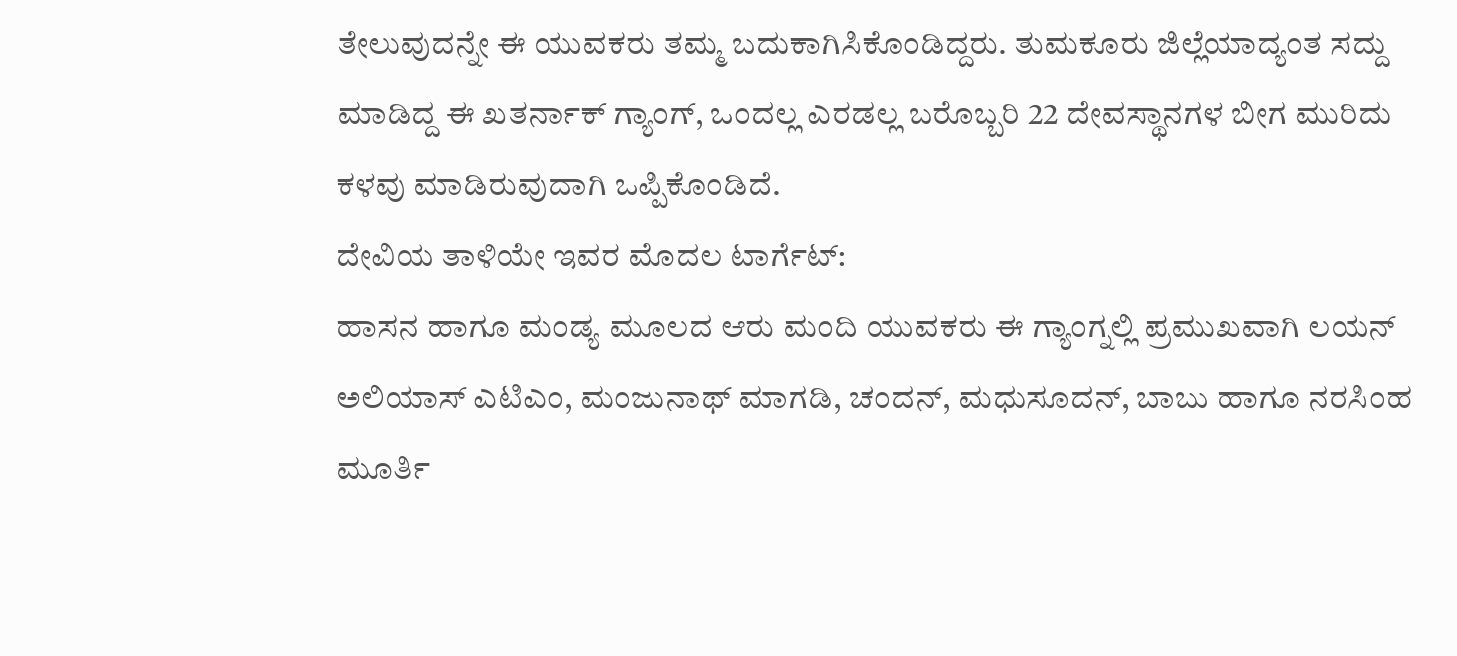ತೇಲುವುದನ್ನೇ ಈ ಯುವಕರು ತಮ್ಮ ಬದುಕಾಗಿಸಿಕೊಂಡಿದ್ದರು. ತುಮಕೂರು ಜಿಲ್ಲೆಯಾದ್ಯಂತ ಸದ್ದು ಮಾಡಿದ್ದ ಈ ಖತರ್ನಾಕ್ ಗ್ಯಾಂಗ್, ಒಂದಲ್ಲ ಎರಡಲ್ಲ ಬರೊಬ್ಬರಿ 22 ದೇವಸ್ಥಾನಗಳ ಬೀಗ ಮುರಿದು ಕಳವು ಮಾಡಿರುವುದಾಗಿ ಒಪ್ಪಿಕೊಂಡಿದೆ.
ದೇವಿಯ ತಾಳಿಯೇ ಇವರ ಮೊದಲ ಟಾರ್ಗೆಟ್:
ಹಾಸನ ಹಾಗೂ ಮಂಡ್ಯ ಮೂಲದ ಆರು ಮಂದಿ ಯುವಕರು ಈ ಗ್ಯಾಂಗ್ನಲ್ಲಿ ಪ್ರಮುಖವಾಗಿ ಲಯನ್ ಅಲಿಯಾಸ್ ಎಟಿಎಂ, ಮಂಜುನಾಥ್ ಮಾಗಡಿ, ಚಂದನ್, ಮಧುಸೂದನ್, ಬಾಬು ಹಾಗೂ ನರಸಿಂಹ ಮೂರ್ತಿ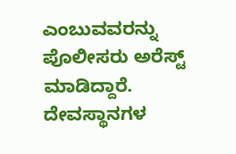ಎಂಬುವವರನ್ನು ಪೊಲೀಸರು ಅರೆಸ್ಟ್ ಮಾಡಿದ್ದಾರೆ. ದೇವಸ್ಥಾನಗಳ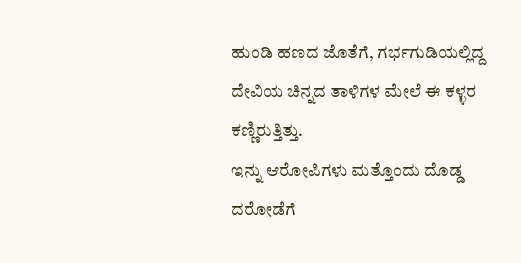ಹುಂಡಿ ಹಣದ ಜೊತೆಗೆ, ಗರ್ಭಗುಡಿಯಲ್ಲಿದ್ದ ದೇವಿಯ ಚಿನ್ನದ ತಾಳಿಗಳ ಮೇಲೆ ಈ ಕಳ್ಳರ ಕಣ್ಣಿರುತ್ತಿತ್ತು.
ಇನ್ನು ಆರೋಪಿಗಳು ಮತ್ತೊಂದು ದೊಡ್ಡ ದರೋಡೆಗೆ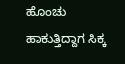ಹೊಂಚು ಹಾಕುತ್ತಿದ್ದಾಗ ಸಿಕ್ಕ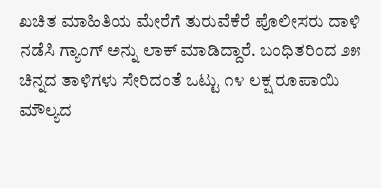ಖಚಿತ ಮಾಹಿತಿಯ ಮೇರೆಗೆ ತುರುವೆಕೆರೆ ಪೊಲೀಸರು ದಾಳಿ ನಡೆಸಿ ಗ್ಯಾಂಗ್ ಅನ್ನು ಲಾಕ್ ಮಾಡಿದ್ದಾರೆ. ಬಂಧಿತರಿಂದ ೨೫ ಚಿನ್ನದ ತಾಳಿಗಳು ಸೇರಿದಂತೆ ಒಟ್ಟು ೧೪ ಲಕ್ಷ ರೂಪಾಯಿ ಮೌಲ್ಯದ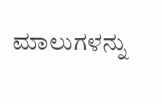ಮಾಲುಗಳನ್ನು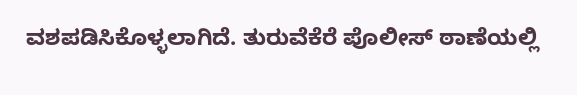ವಶಪಡಿಸಿಕೊಳ್ಳಲಾಗಿದೆ. ತುರುವೆಕೆರೆ ಪೊಲೀಸ್ ಠಾಣೆಯಲ್ಲಿ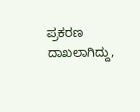ಪ್ರಕರಣ ದಾಖಲಾಗಿದ್ದು,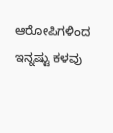ಆರೋಪಿಗಳಿಂದ ಇನ್ನಷ್ಟು ಕಳವು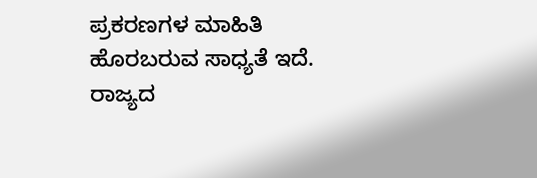ಪ್ರಕರಣಗಳ ಮಾಹಿತಿ ಹೊರಬರುವ ಸಾಧ್ಯತೆ ಇದೆ.
ರಾಜ್ಯದ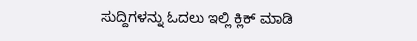ಸುದ್ದಿಗಳನ್ನು ಓದಲು ಇಲ್ಲಿ ಕ್ಲಿಕ್ ಮಾಡಿ